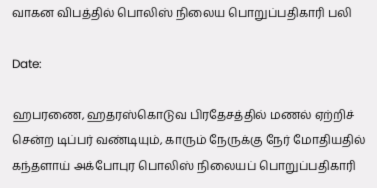வாகன விபத்தில் பொலிஸ் நிலைய பொறுப்பதிகாரி பலி

Date:

ஹபரணை, ஹதரஸ்கொடுவ பிரதேசத்தில் மணல் ஏற்றிச் சென்ற டிப்பர் வண்டியும், காரும் நேருக்கு நேர் மோதியதில் கந்தளாய் அக்போபுர பொலிஸ் நிலையப் பொறுப்பதிகாரி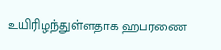உயிரிழந்துள்ளதாக ஹபரணை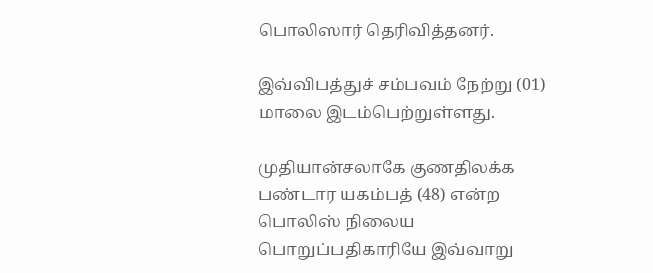பொலிஸார் தெரிவித்தனர்.

இவ்விபத்துச் சம்பவம் நேற்று (01) மாலை இடம்பெற்றுள்ளது.

முதியான்சலாகே குணதிலக்க பண்டார யகம்பத் (48) என்ற பொலிஸ் நிலைய பொறுப்பதிகாரியே இவ்வாறு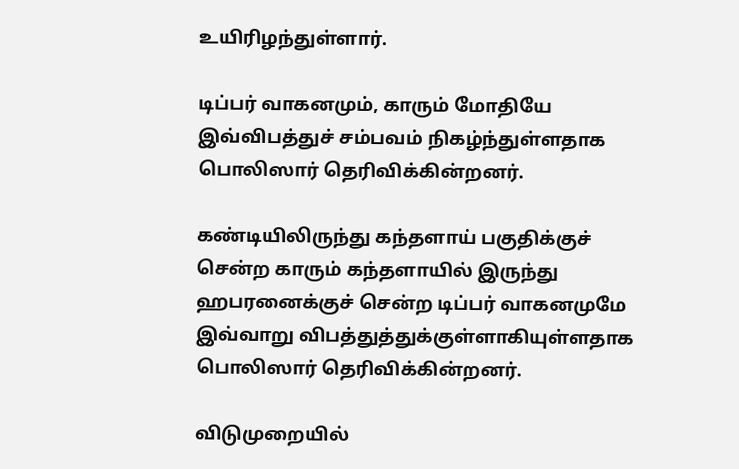உயிரிழந்துள்ளார்.

டிப்பர் வாகனமும், காரும் மோதியே இவ்விபத்துச் சம்பவம் நிகழ்ந்துள்ளதாக பொலிஸார் தெரிவிக்கின்றனர்.

கண்டியிலிருந்து கந்தளாய் பகுதிக்குச் சென்ற காரும் கந்தளாயில் இருந்து ஹபரனைக்குச் சென்ற டிப்பர் வாகனமுமே இவ்வாறு விபத்துத்துக்குள்ளாகியுள்ளதாக பொலிஸார் தெரிவிக்கின்றனர்.

விடுமுறையில்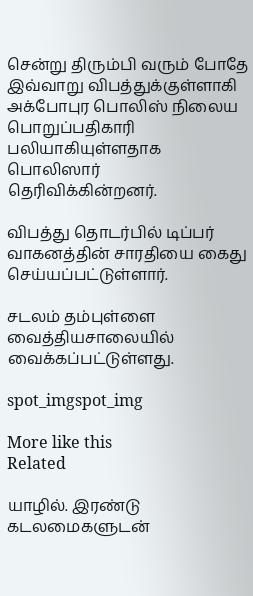சென்று திரும்பி வரும் போதே இவ்வாறு விபத்துக்குள்ளாகி அக்போபுர பொலிஸ் நிலைய பொறுப்பதிகாரி பலியாகியுள்ளதாக பொலிஸார் தெரிவிக்கின்றனர்.

விபத்து தொடர்பில் டிப்பர் வாகனத்தின் சாரதியை கைது செய்யப்பட்டுள்ளார்.

சடலம் தம்புள்ளை வைத்தியசாலையில் வைக்கப்பட்டுள்ளது.

spot_imgspot_img

More like this
Related

யாழில். இரண்டு கடலமைகளுடன்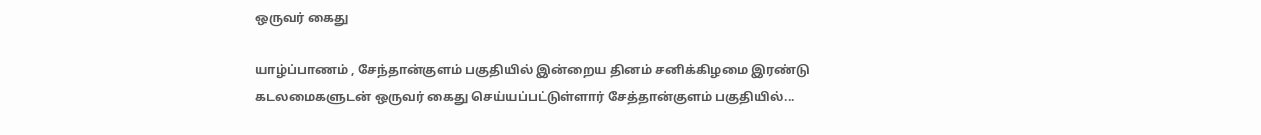ஒருவர் கைது

யாழ்ப்பாணம் , சேந்தான்குளம் பகுதியில் இன்றைய தினம் சனிக்கிழமை இரண்டு கடலமைகளுடன் ஒருவர் கைது செய்யப்பட்டுள்ளார் சேத்தான்குளம் பகுதியில்...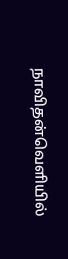நாவிதன்வெளியில்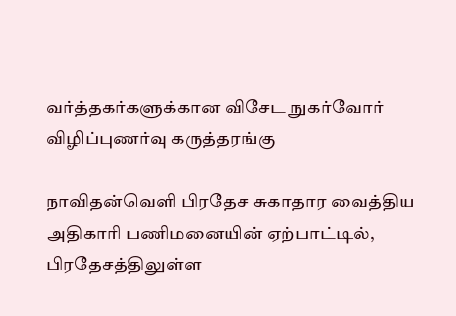வர்த்தகர்களுக்கான விசேட நுகர்வோர் விழிப்புணர்வு கருத்தரங்கு

நாவிதன்வெளி பிரதேச சுகாதார வைத்திய அதிகாரி பணிமனையின் ஏற்பாட்டில், பிரதேசத்திலுள்ள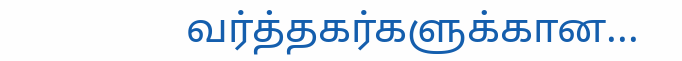வர்த்தகர்களுக்கான...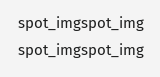spot_imgspot_img
spot_imgspot_img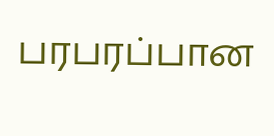பரபரப்பான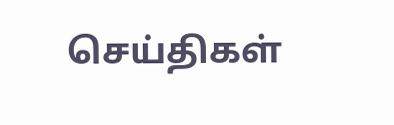செய்திகள்